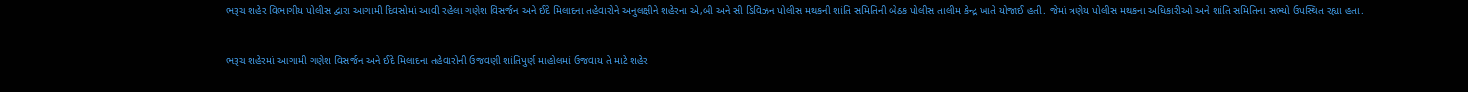ભરૂચ શહેર વિભાગીય પોલીસ દ્વારા આગામી દિવસોમાં આવી રહેલા ગણેશ વિસર્જન અને ઈદે મિલાદના તહેવારોને અનુલક્ષીને શહેરના એ,બી અને સી ડિવિઝન પોલીસ મથકની શાંતિ સમિતિની બેઠક પોલીસ તાલીમ કેન્દ્ર ખાતે યોજાઈ હતી. જેમાં ત્રણેય પોલીસ મથકના અધિકારીઓ અને શાંતિ સમિતિના સભ્યો ઉપસ્થિત રહ્યા હતા.


ભરૂચ શહેરમાં આગામી ગણેશ વિસર્જન અને ઈદે મિલાદના તહેવારોની ઉજવણી શાંતિપુર્ણ માહોલમાં ઉજવાય તે માટે શહેર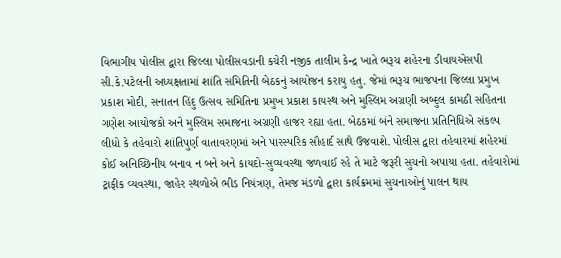વિભાગીય પોલીસ દ્વારા જિલ્લા પોલીસવડાની કચેરી નજીક તાલીમ કેન્દ્ર ખાતે ભરૂચ શહેરના ડીવાયએસપી સી.કે.પટેલની અધ્યક્ષતામાં શાંતિ સમિતિની બેઠકનું આયોજન કરાયુ હતુ. જેમાં ભરૂચ ભાજપના જિલ્લા પ્રમુખ પ્રકાશ મોદી, સનાતન હિંદુ ઉત્સવ સમિતિના પ્રમુખ પ્રકાશ કાયસ્થ અને મુસ્લિમ અગ્રણી અબ્દુલ કામઠી સહિતના ગણેશ આયોજકો અને મુસ્લિમ સમાજના અગ્રણી હાજર રહ્યા હતા. બેઠકમાં બંને સમાજના પ્રતિનિધિએ સંકલ્પ લીધો કે તહેવારો શાંતિપુર્ણ વાતાવરણમાં અને પારસ્પરિક સૌહાર્દ સાથે ઉજવાશે. પોલીસ દ્વારા તહેવારમાં શહેરમાં કોઈ અનિચ્છિનીય બનાવ ન બને અને કાયદો-સુવ્યવસ્થા જળવાઈ રહે તે માટે જરૂરી સુચનો અપાયા હતા. તહેવારોમાં ટ્રાફીક વ્યવસ્થા, જાહેર સ્થળોએ ભીડ નિયંત્રણ, તેમજ મંડળો દ્વારા કાર્યક્રમમાં સુચનાઓનું પાલન થાય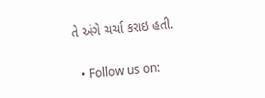તે અંગે ચર્ચા કરાઇ હતી.


  • Follow us on: